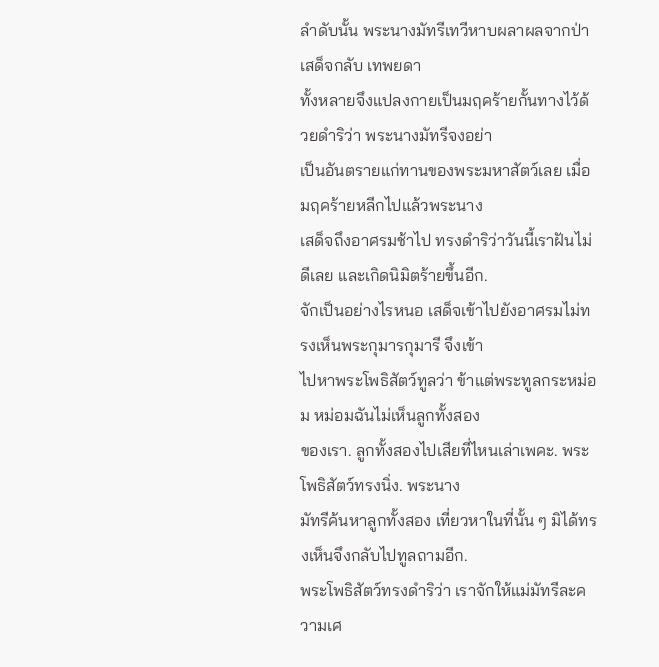ลำดับนั้น พระนางมัทรีเทวีหาบผลาผลจากป่าเสด็จกลับ เทพยดา
ทั้งหลายจึงแปลงกายเป็นมฤคร้ายกั้นทางไว้ด้วยดำริว่า พระนางมัทรีจงอย่า
เป็นอันตรายแก่ทานของพระมหาสัตว์เลย เมื่อมฤคร้ายหลีกไปแล้วพระนาง
เสด็จถึงอาศรมช้าไป ทรงดำริว่าวันนี้เราฝันไม่ดีเลย และเกิดนิมิตร้ายขึ้นอีก.
จักเป็นอย่างไรหนอ เสด็จเข้าไปยังอาศรมไม่ทรงเห็นพระกุมารกุมารี จึงเข้า
ไปหาพระโพธิสัตว์ทูลว่า ข้าแต่พระทูลกระหม่อม หม่อมฉันไม่เห็นลูกทั้งสอง
ของเรา. ลูกทั้งสองไปเสียที่ไหนเล่าเพคะ. พระโพธิสัตว์ทรงนิ่ง. พระนาง
มัทรีค้นหาลูกทั้งสอง เที่ยวหาในที่นั้น ๆ มิได้ทรงเห็นจึงกลับไปทูลถามอีก.
พระโพธิสัตว์ทรงดำริว่า เราจักให้แม่มัทรีละความเศ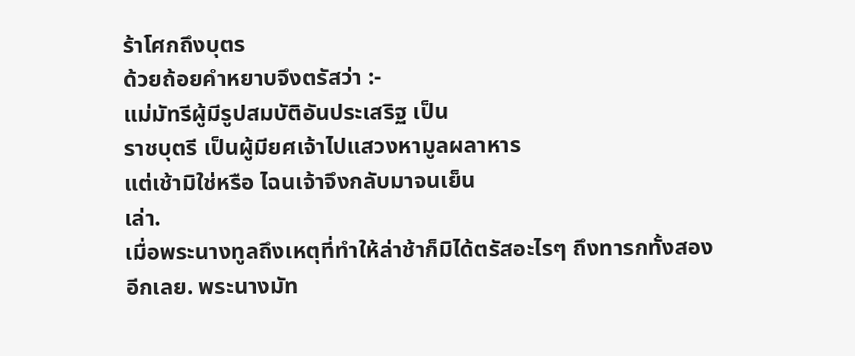ร้าโศกถึงบุตร
ด้วยถ้อยคำหยาบจึงตรัสว่า :-
แม่มัทรีผู้มีรูปสมบัติอันประเสริฐ เป็น
ราชบุตรี เป็นผู้มียศเจ้าไปแสวงหามูลผลาหาร
แต่เช้ามิใช่หรือ ไฉนเจ้าจึงกลับมาจนเย็น
เล่า.
เมื่อพระนางทูลถึงเหตุที่ทำให้ล่าช้าก็มิได้ตรัสอะไรๆ ถึงทารกทั้งสอง
อีกเลย. พระนางมัท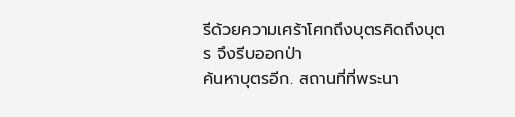รีด้วยความเศร้าโศกถึงบุตรคิดถึงบุตร จึงรีบออกป่า
ค้นหาบุตรอีก. สถานที่ที่พระนา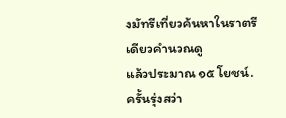งมัทรีเที่ยวค้นหาในราตรีเดียวคำนวณดู
แล้วประมาณ ๑๕ โยชน์. ครั้นรุ่งสว่า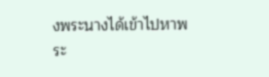งพระนางได้เข้าไปหาพระ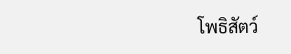โพธิสัตว์